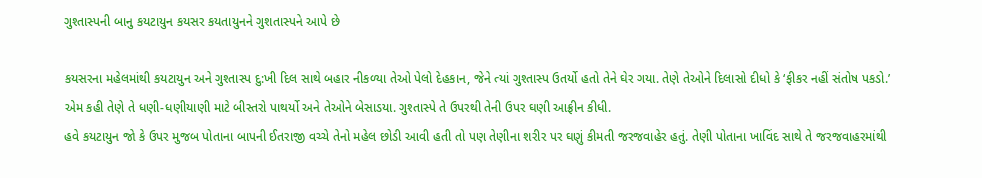ગુશ્તાસ્પની બાનુ કયટાયુન કયસર કયતાયુનને ગુશતાસ્પને આપે છે

કયસરના મહેલમાંથી કયટાયુન અને ગુશ્તાસ્પ દુ:ખી દિલ સાથે બહાર નીકળ્યા તેઓ પેલો દેહકાન, જેને ત્યાં ગુશ્તાસ્પ ઉતર્યો હતો તેને ઘેર ગયા. તેણે તેઓને દિલાસો દીધો કે ‘ફીકર નહીં સંતોષ પકડો.’ એમ કહી તેણે તે ધણી-ધણીયાણી માટે બીસ્તરો પાથર્યો અને તેઓને બેસાડયા. ગુશ્તાસ્પે તે ઉપરથી તેની ઉપર ઘણી આફ્રીન કીધી.
હવે કયટાયુન જો કે ઉપર મુજબ પોતાના બાપની ઈતરાજી વચ્ચે તેનો મહેલ છોડી આવી હતી તો પણ તેણીના શરીર પર ઘણું કીમતી જરજવાહેર હતું. તેણી પોતાના ખાવિંદ સાથે તે જરજવાહરમાંથી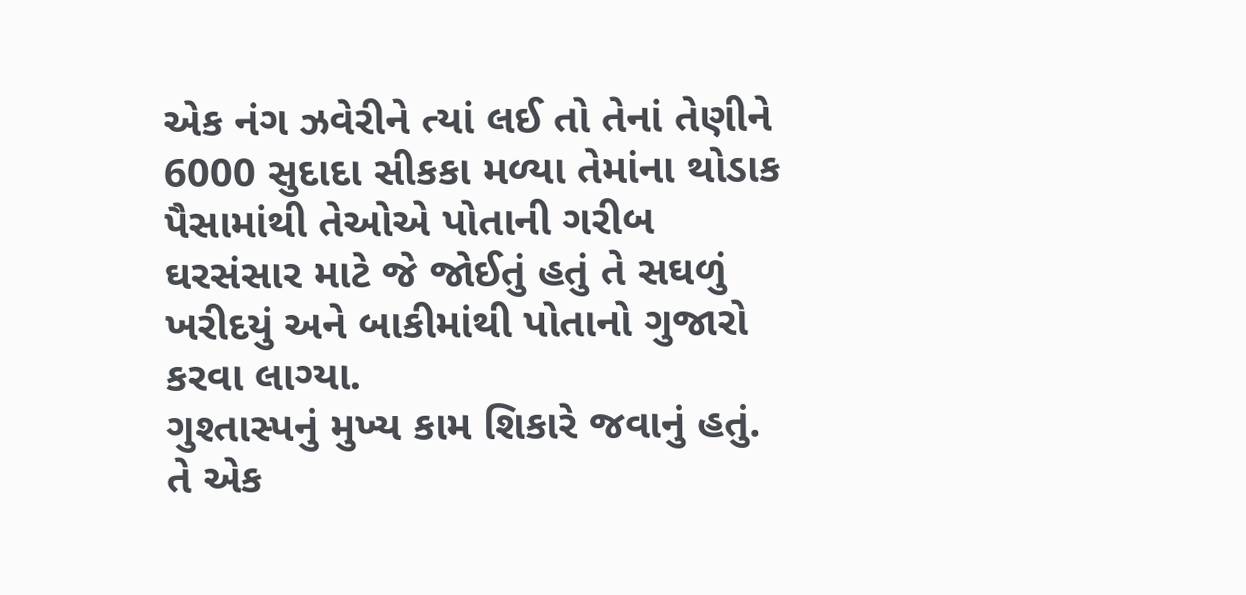એક નંગ ઝવેરીને ત્યાં લઈ તો તેનાં તેણીને 6000 સુદાદા સીકકા મળ્યા તેમાંના થોડાક પૈસામાંથી તેઓએ પોતાની ગરીબ ઘરસંસાર માટે જે જોઈતું હતું તે સઘળું ખરીદયું અને બાકીમાંથી પોતાનો ગુજારો કરવા લાગ્યા.
ગુશ્તાસ્પનું મુખ્ય કામ શિકારે જવાનું હતું. તે એક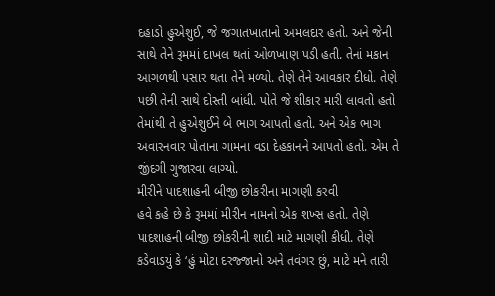દહાડો હુએશુઈ, જે જગાતખાતાનો અમલદાર હતો. અને જેની સાથે તેને રૂમમાં દાખલ થતાં ઓળખાણ પડી હતી. તેનાં મકાન આગળથી પસાર થતા તેને મળ્યો. તેણે તેને આવકાર દીધો. તેણે પછી તેની સાથે દોસ્તી બાંધી. પોતે જે શીકાર મારી લાવતો હતો તેમાંથી તે હુએશુઈને બે ભાગ આપતો હતો. અને એક ભાગ અવારનવાર પોતાના ગામના વડા દેહકાનને આપતો હતો. એમ તે જીંદગી ગુજારવા લાગ્યો.
મીરીને પાદશાહની બીજી છોકરીના માગણી કરવી
હવે કહે છે કે રૂમમાં મીરીન નામનો એક શખ્સ હતો. તેણે પાદશાહની બીજી છોકરીની શાદી માટે માગણી કીધી. તેણે કડેવાડયું કે ‘હું મોટા દરજ્જાનો અને તવંગર છું, માટે મને તારી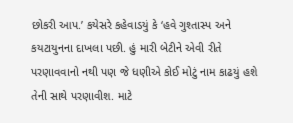છોકરી આપ.’ કયેસરે કહેવાડયું કે ‘હવે ગુશ્તાસ્પ અને કયટાયુનના દાખલા પછી. હું મારી બેટીને એવી રીતે પરણાવવાનો નથી પણ જે ધણીએ કોઈ મોટું નામ કાઢયું હશે તેની સાથે પરણાવીશ. માટે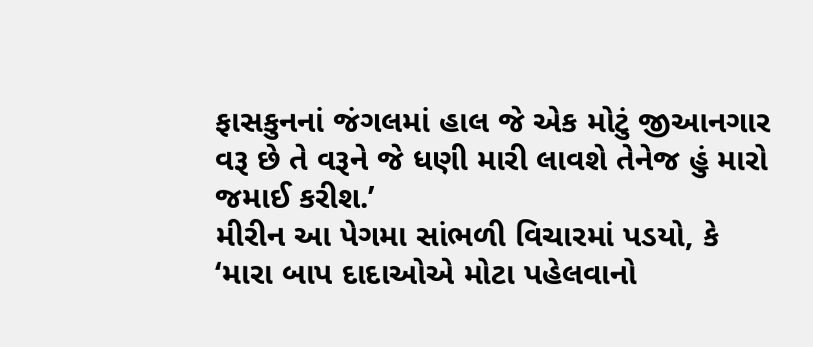ફાસકુનનાં જંગલમાં હાલ જે એક મોટું જીઆનગાર વરૂ છે તે વરૂને જે ધણી મારી લાવશે તેનેજ હું મારો જમાઈ કરીશ.’
મીરીન આ પેગમા સાંભળી વિચારમાં પડયો, કે ‘મારા બાપ દાદાઓએ મોટા પહેલવાનો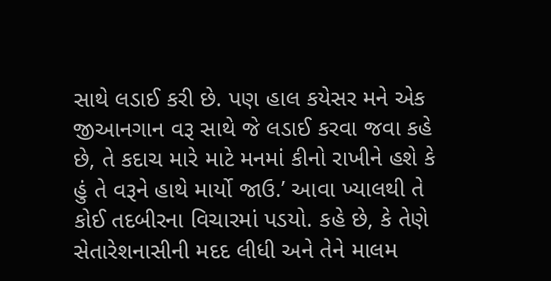સાથે લડાઈ કરી છે. પણ હાલ કયેસર મને એક જીઆનગાન વરૂ સાથે જે લડાઈ કરવા જવા કહે છે, તે કદાચ મારે માટે મનમાં કીનો રાખીને હશે કે હું તે વરૂને હાથે માર્યો જાઉ.’ આવા ખ્યાલથી તે કોઈ તદબીરના વિચારમાં પડયો. કહે છે, કે તેણે સેતારેશનાસીની મદદ લીધી અને તેને માલમ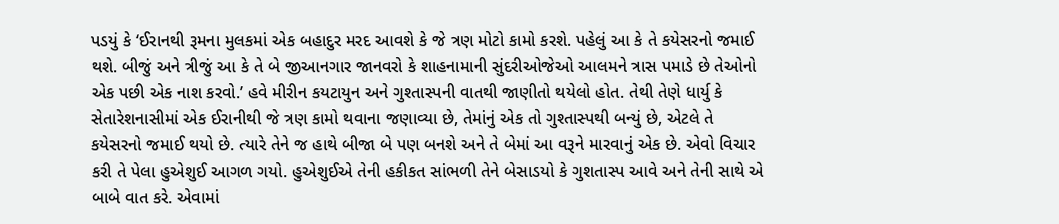પડયું કે ‘ઈરાનથી રૂમના મુલકમાં એક બહાદુર મરદ આવશે કે જે ત્રણ મોટો કામો કરશે. પહેલું આ કે તે કયેસરનો જમાઈ થશે. બીજું અને ત્રીજું આ કે તે બે જીઆનગાર જાનવરો કે શાહનામાની સુંદરીઓજેઓ આલમને ત્રાસ પમાડે છે તેઓનો એક પછી એક નાશ કરવો.’ હવે મીરીન કયટાયુન અને ગુશ્તાસ્પની વાતથી જાણીતો થયેલો હોત. તેથી તેણે ધાર્યુ કે સેતારેશનાસીમાં એક ઈરાનીથી જે ત્રણ કામો થવાના જણાવ્યા છે, તેમાંનું એક તો ગુશ્તાસ્પથી બન્યું છે, એટલે તે કયેસરનો જમાઈ થયો છે. ત્યારે તેને જ હાથે બીજા બે પણ બનશે અને તે બેમાં આ વરૂને મારવાનું એક છે. એવો વિચાર કરી તે પેલા હુએશુઈ આગળ ગયો. હુએશુઈએ તેની હકીકત સાંભળી તેને બેસાડયો કે ગુશતાસ્પ આવે અને તેની સાથે એ બાબે વાત કરે. એવામાં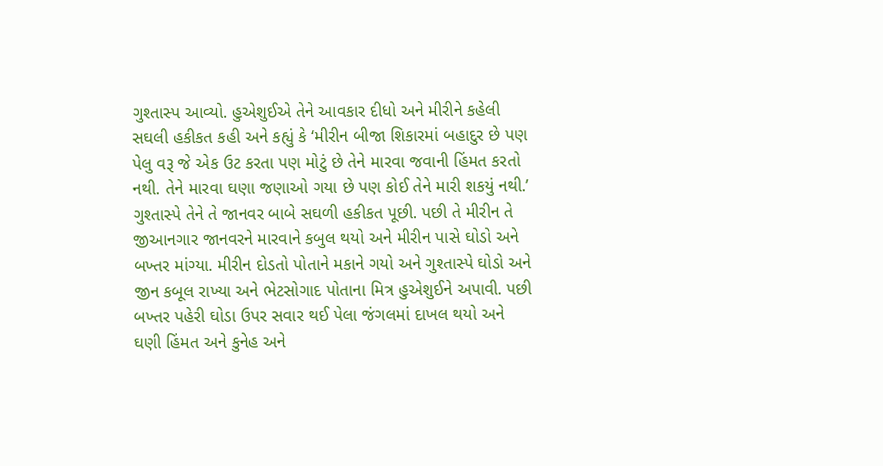ગુશ્તાસ્પ આવ્યો. હુએશુઈએ તેને આવકાર દીધો અને મીરીને કહેલી સઘલી હકીકત કહી અને કહ્યું કે ‘મીરીન બીજા શિકારમાં બહાદુર છે પણ પેલુ વરૂ જે એક ઉટ કરતા પણ મોટું છે તેને મારવા જવાની હિંમત કરતો નથી. તેને મારવા ઘણા જણાઓ ગયા છે પણ કોઈ તેને મારી શકયું નથી.’ ગુશ્તાસ્પે તેને તે જાનવર બાબે સઘળી હકીકત પૂછી. પછી તે મીરીન તે જીઆનગાર જાનવરને મારવાને કબુલ થયો અને મીરીન પાસે ઘોડો અને બખ્તર માંગ્યા. મીરીન દોડતો પોતાને મકાને ગયો અને ગુશ્તાસ્પે ઘોડો અને જીન કબૂલ રાખ્યા અને ભેટસોગાદ પોતાના મિત્ર હુએશુઈને અપાવી. પછી બખ્તર પહેરી ઘોડા ઉપર સવાર થઈ પેલા જંગલમાં દાખલ થયો અને ઘણી હિંમત અને કુનેહ અને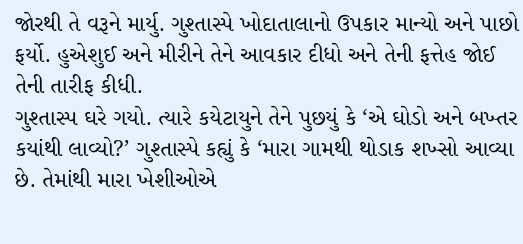જોરથી તે વરૂને માર્યુ. ગુશ્તાસ્પે ખોદાતાલાનો ઉપકાર માન્યો અને પાછો ફર્યો. હુએશુઈ અને મીરીને તેને આવકાર દીધો અને તેની ફત્તેહ જોઈ તેની તારીફ કીધી.
ગુશ્તાસ્પ ઘરે ગયો. ત્યારે કયેટાયુને તેને પુછયું કે ‘એ ઘોડો અને બખ્તર કયાંથી લાવ્યો?’ ગુશ્તાસ્પે કહ્યું કે ‘મારા ગામથી થોડાક શખ્સો આવ્યા છે. તેમાંથી મારા ખેશીઓએ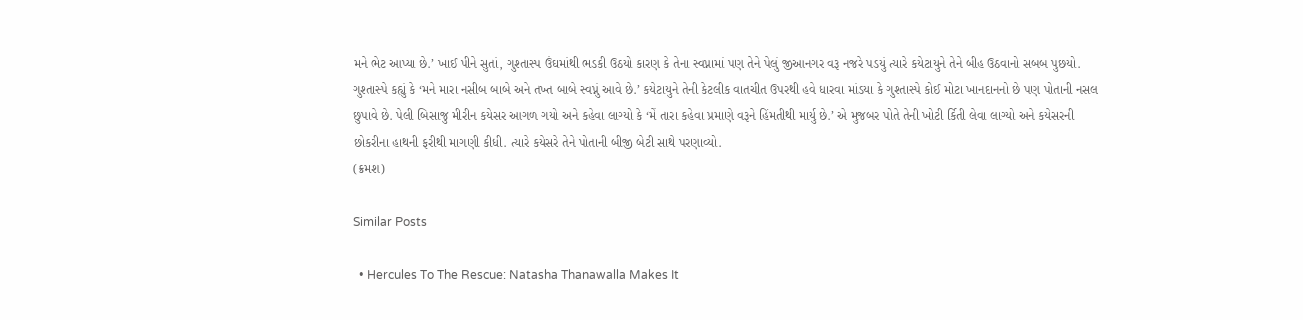મને ભેટ આપ્યા છે.’ ખાઈ પીને સુતાં, ગુશ્તાસ્પ ઉંઘમાંથી ભડકી ઉઠયો કારણ કે તેના સ્વપ્નામાં પણ તેને પેલું જીઆનગર વરૂ નજરે પડયું ત્યારે કયેટાયુને તેને બીહ ઉઠવાનો સબબ પુછયો. ગુશ્તાસ્પે કહ્યું કે ‘મને મારા નસીબ બાબે અને તખ્ત બાબે સ્વપ્નું આવે છે.’ કયેટાયુને તેની કેટલીક વાતચીત ઉપરથી હવે ધારવા માંડયા કે ગુશ્તાસ્પે કોઈ મોટા ખાનદાનનો છે પણ પોતાની નસલ છુપાવે છે. પેલી બિસાજુ મીરીન કયેસર આગળ ગયો અને કહેવા લાગ્યો કે ‘મેં તારા કહેવા પ્રમાણે વરૂને હિંમતીથી માર્યુ છે.’ એ મુજબર પોતે તેની ખોટી ર્કિતી લેવા લાગ્યો અને કયેસરની છોકરીના હાથની ફરીથી માગણી કીધી. ત્યારે કયેસરે તેને પોતાની બીજી બેટી સાથે પરણાવ્યો.
(ક્રમશ)

Similar Posts

  • Hercules To The Rescue: Natasha Thanawalla Makes It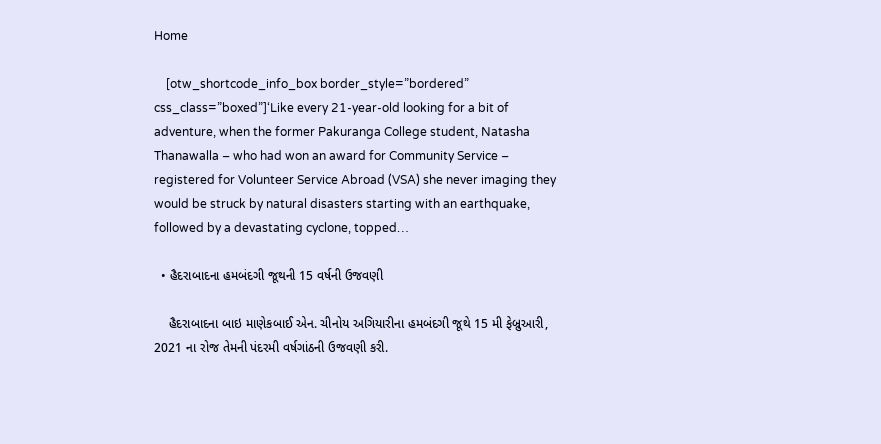Home

    [otw_shortcode_info_box border_style=”bordered” css_class=”boxed”]‘Like every 21-year-old looking for a bit of adventure, when the former Pakuranga College student, Natasha Thanawalla – who had won an award for Community Service – registered for Volunteer Service Abroad (VSA) she never imaging they would be struck by natural disasters starting with an earthquake, followed by a devastating cyclone, topped…

  • હૈદરાબાદના હમબંદગી જૂથની 15 વર્ષની ઉજવણી

    હૈદરાબાદના બાઇ માણેકબાઈ એન. ચીનોય અગિયારીના હમબંદગી જૂથે 15 મી ફેબ્રુઆરી, 2021 ના રોજ તેમની પંદરમી વર્ષગાંઠની ઉજવણી કરી.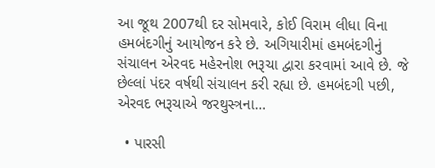આ જૂથ 2007થી દર સોમવારે, કોઈ વિરામ લીધા વિના હમબંદગીનું આયોજન કરે છે. અગિયારીમાં હમબંદગીનું સંચાલન એરવદ મહેરનોશ ભરૂચા દ્વારા કરવામાં આવે છે. જે છેલ્લાં પંદર વર્ષથી સંચાલન કરી રહ્યા છે. હમબંદગી પછી, એરવદ ભરૂચાએ જરથુસ્ત્રના…

  • પારસી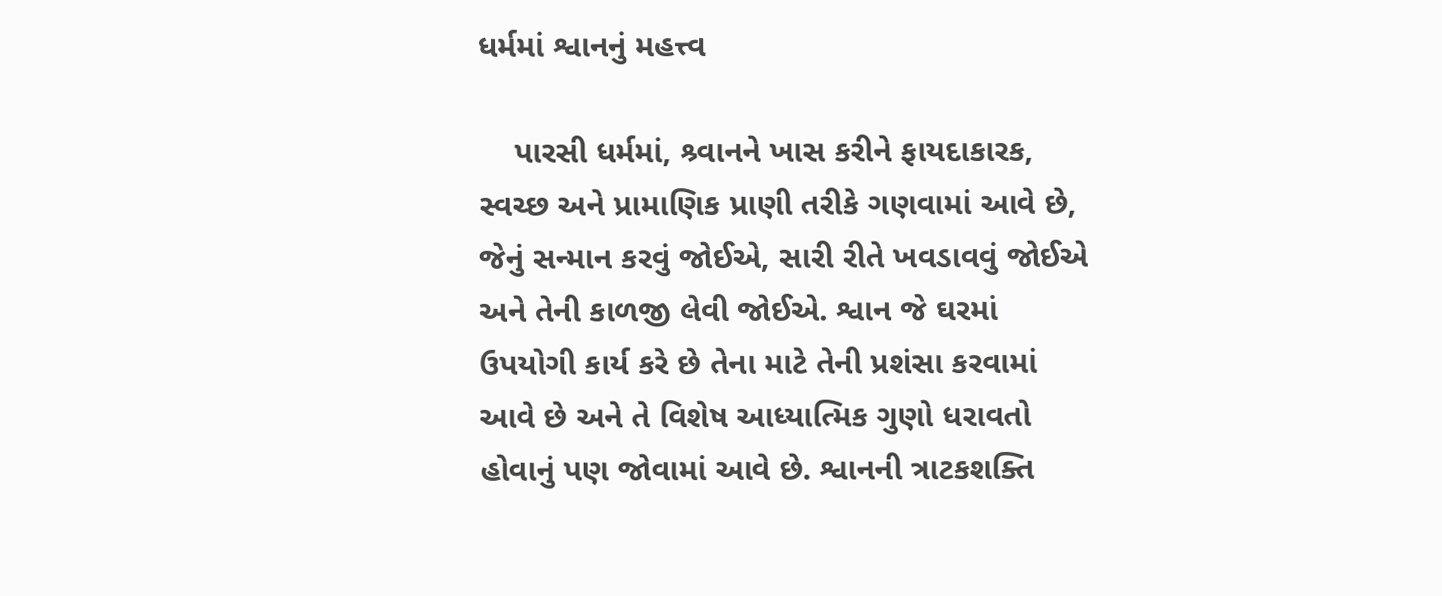ધર્મમાં શ્વાનનું મહત્ત્વ

    પારસી ધર્મમાં, શ્ર્વાનને ખાસ કરીને ફાયદાકારક, સ્વચ્છ અને પ્રામાણિક પ્રાણી તરીકે ગણવામાં આવે છે, જેનું સન્માન કરવું જોઈએ, સારી રીતે ખવડાવવું જોઈએ અને તેની કાળજી લેવી જોઈએ. શ્વાન જે ઘરમાં ઉપયોગી કાર્ય કરે છે તેના માટે તેની પ્રશંસા કરવામાં આવે છે અને તે વિશેષ આધ્યાત્મિક ગુણો ધરાવતો હોવાનું પણ જોવામાં આવે છે. શ્વાનની ત્રાટકશક્તિ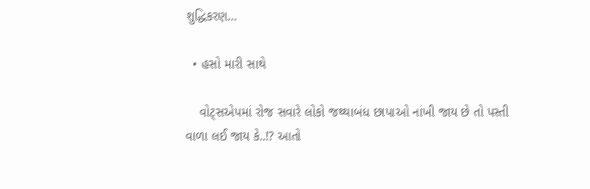શુદ્ધિકરણ…

  • હસો મારી સાથે

    વોટ્સએપમાં રોજ સવારે લોકો જથ્થાબંધ છાપાઓ નાંખી જાય છે તો પસ્તી વાળા લઈ જાય કે..!? આતો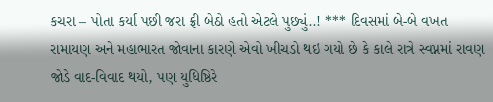કચરા – પોતા કર્યા પછી જરા ફ્રી બેઠો હતો એટલે પુછ્યું..! *** દિવસમાં બે-બે વખત રામાયણ અને મહાભારત જોવાના કારણે એવો ખીચડો થઇ ગયો છે કે કાલે રાત્રે સ્વપ્નમાં રાવણ જોડે વાદ-વિવાદ થયો, પણ યુધિષ્ઠિરે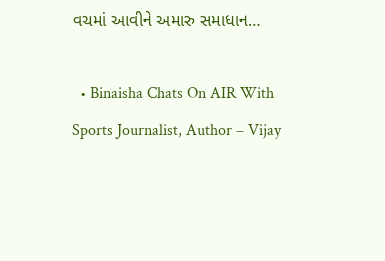વચમાં આવીને અમારુ સમાધાન…

  • Binaisha Chats On AIR With Sports Journalist, Author – Vijay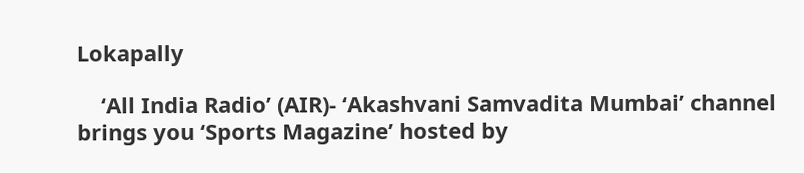Lokapally

    ‘All India Radio’ (AIR)- ‘Akashvani Samvadita Mumbai’ channel brings you ‘Sports Magazine’ hosted by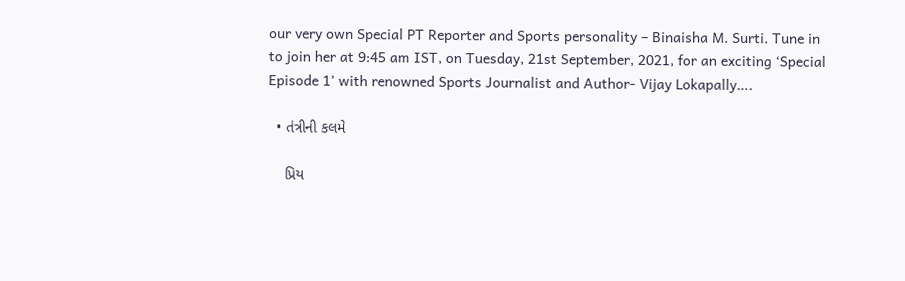our very own Special PT Reporter and Sports personality – Binaisha M. Surti. Tune in to join her at 9:45 am IST, on Tuesday, 21st September, 2021, for an exciting ‘Special Episode 1’ with renowned Sports Journalist and Author- Vijay Lokapally….

  • તંત્રીની કલમે

    પ્રિય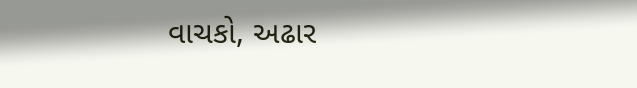વાચકો, અઢાર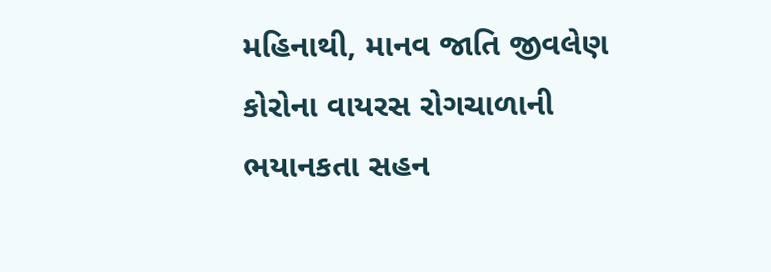મહિનાથી, માનવ જાતિ જીવલેણ કોરોના વાયરસ રોગચાળાની ભયાનકતા સહન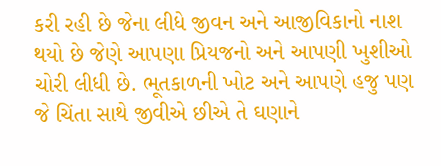કરી રહી છે જેના લીધે જીવન અને આજીવિકાનો નાશ થયો છે જેણે આપણા પ્રિયજનો અને આપણી ખુશીઓ ચોરી લીધી છે. ભૂતકાળની ખોટ અને આપણે હજુ પણ જે ચિંતા સાથે જીવીએ છીએ તે ઘણાને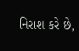નિરાશ કરે છે,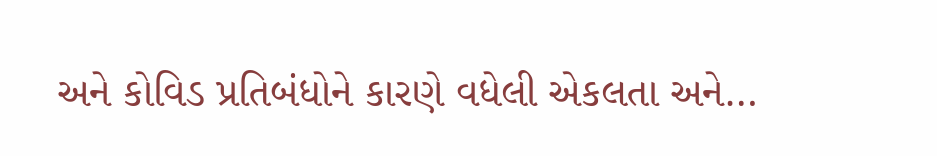અને કોવિડ પ્રતિબંધોને કારણે વધેલી એકલતા અને…